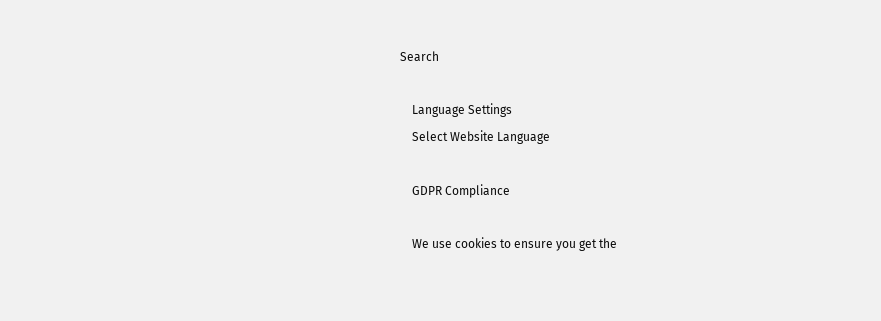Search

    Language Settings
    Select Website Language

    GDPR Compliance

    We use cookies to ensure you get the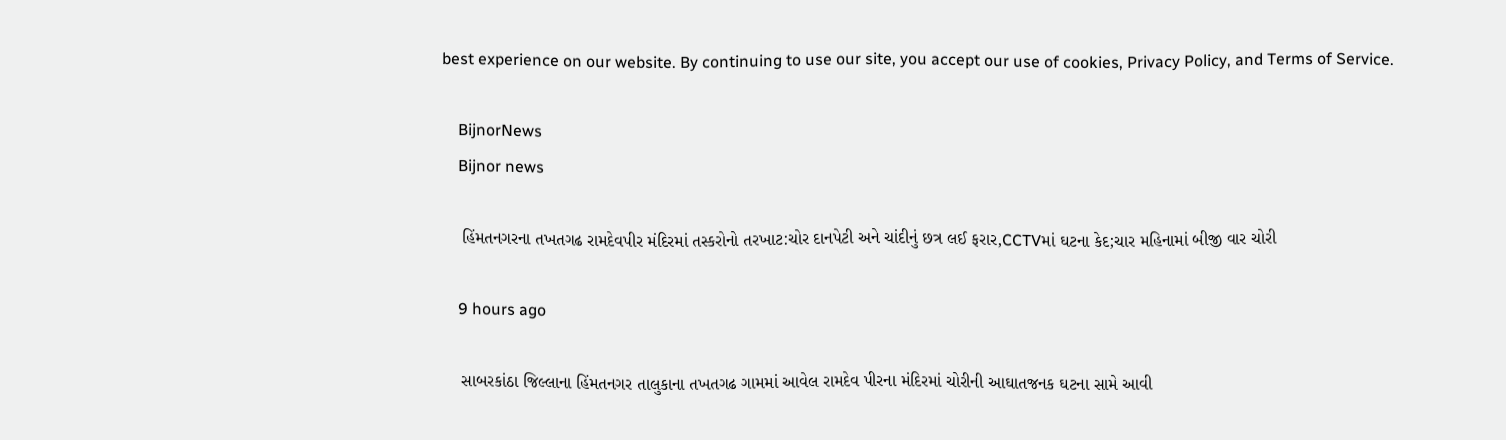best experience on our website. By continuing to use our site, you accept our use of cookies, Privacy Policy, and Terms of Service.

    BijnorNews
    Bijnor news

    હિંમતનગરના તખતગઢ રામદેવપીર મંદિરમાં તસ્કરોનો તરખાટ:ચોર દાનપેટી અને ચાંદીનું છત્ર લઈ ફરાર,CCTVમાં ઘટના કેદ;ચાર મહિનામાં બીજી વાર ચોરી

    9 hours ago

    સાબરકાંઠા જિલ્લાના હિંમતનગર તાલુકાના તખતગઢ ગામમાં આવેલ રામદેવ પીરના મંદિરમાં ચોરીની આઘાતજનક ઘટના સામે આવી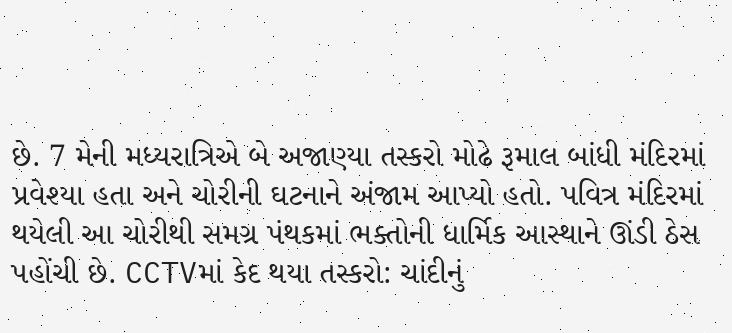છે. 7 મેની મધ્યરાત્રિએ બે અજાણ્યા તસ્કરો મોઢે રૂમાલ બાંધી મંદિરમાં પ્રવેશ્યા હતા અને ચોરીની ઘટનાને અંજામ આપ્યો હતો. પવિત્ર મંદિરમાં થયેલી આ ચોરીથી સમગ્ર પંથકમાં ભક્તોની ધાર્મિક આસ્થાને ઊંડી ઠેસ પહોંચી છે. CCTVમાં કેદ થયા તસ્કરો: ચાંદીનું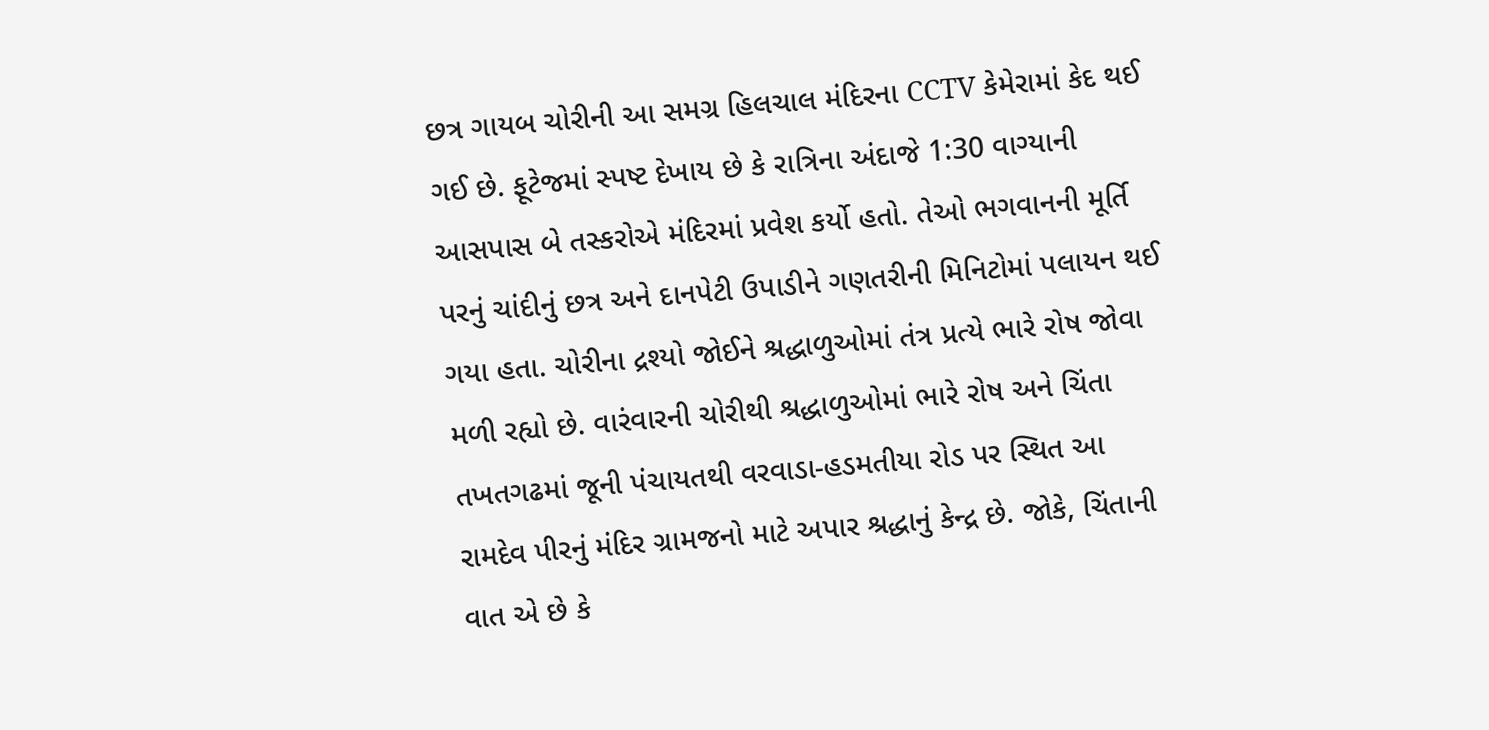છત્ર ગાયબ ચોરીની આ સમગ્ર હિલચાલ મંદિરના CCTV કેમેરામાં કેદ થઈ ગઈ છે. ફૂટેજમાં સ્પષ્ટ દેખાય છે કે રાત્રિના અંદાજે 1:30 વાગ્યાની આસપાસ બે તસ્કરોએ મંદિરમાં પ્રવેશ કર્યો હતો. તેઓ ભગવાનની મૂર્તિ પરનું ચાંદીનું છત્ર અને દાનપેટી ઉપાડીને ગણતરીની મિનિટોમાં પલાયન થઈ ગયા હતા. ચોરીના દ્રશ્યો જોઈને શ્રદ્ધાળુઓમાં તંત્ર પ્રત્યે ભારે રોષ જોવા મળી રહ્યો છે. વારંવારની ચોરીથી શ્રદ્ધાળુઓમાં ભારે રોષ અને ચિંતા તખતગઢમાં જૂની પંચાયતથી વરવાડા-હડમતીયા રોડ પર સ્થિત આ રામદેવ પીરનું મંદિર ગ્રામજનો માટે અપાર શ્રદ્ધાનું કેન્દ્ર છે. જોકે, ચિંતાની વાત એ છે કે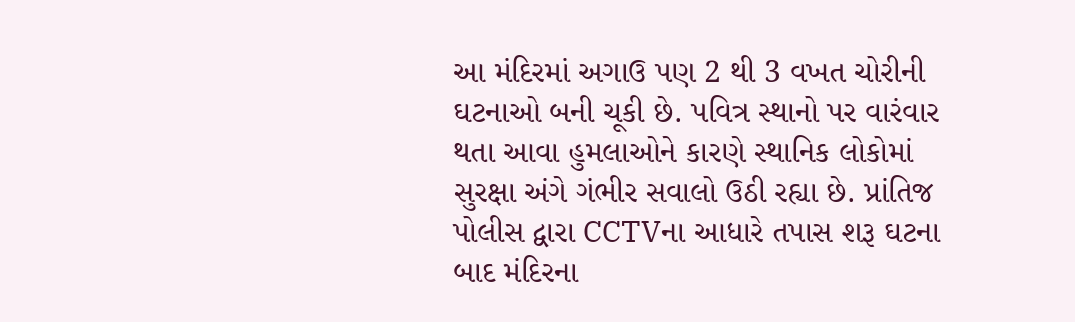આ મંદિરમાં અગાઉ પણ 2 થી 3 વખત ચોરીની ઘટનાઓ બની ચૂકી છે. પવિત્ર સ્થાનો પર વારંવાર થતા આવા હુમલાઓને કારણે સ્થાનિક લોકોમાં સુરક્ષા અંગે ગંભીર સવાલો ઉઠી રહ્યા છે. પ્રાંતિજ પોલીસ દ્વારા CCTVના આધારે તપાસ શરૂ ઘટના બાદ મંદિરના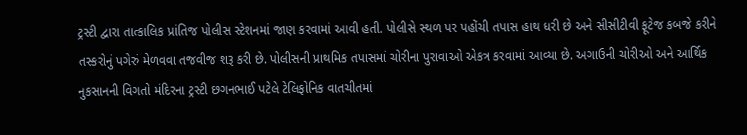ટ્રસ્ટી દ્વારા તાત્કાલિક પ્રાંતિજ પોલીસ સ્ટેશનમાં જાણ કરવામાં આવી હતી. પોલીસે સ્થળ પર પહોંચી તપાસ હાથ ધરી છે અને સીસીટીવી ફૂટેજ કબજે કરીને તસ્કરોનું પગેરું મેળવવા તજવીજ શરૂ કરી છે. પોલીસની પ્રાથમિક તપાસમાં ચોરીના પુરાવાઓ એકત્ર કરવામાં આવ્યા છે. અગાઉની ચોરીઓ અને આર્થિક નુકસાનની વિગતો મંદિરના ટ્રસ્ટી છગનભાઈ પટેલે ટેલિફોનિક વાતચીતમાં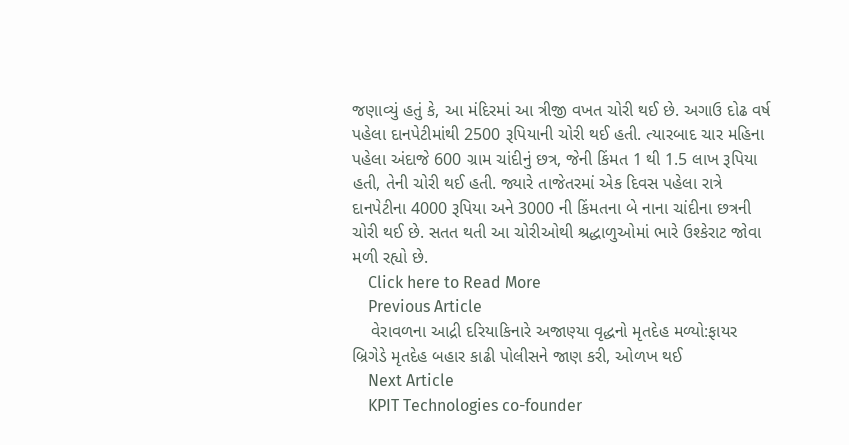જણાવ્યું હતું કે, આ મંદિરમાં આ ત્રીજી વખત ચોરી થઈ છે. અગાઉ દોઢ વર્ષ પહેલા દાનપેટીમાંથી 2500 રૂપિયાની ચોરી થઈ હતી. ત્યારબાદ ચાર મહિના પહેલા અંદાજે 600 ગ્રામ ચાંદીનું છત્ર, જેની કિંમત 1 થી 1.5 લાખ રૂપિયા હતી, તેની ચોરી થઈ હતી. જ્યારે તાજેતરમાં એક દિવસ પહેલા રાત્રે દાનપેટીના 4000 રૂપિયા અને 3000 ની કિંમતના બે નાના ચાંદીના છત્રની ચોરી થઈ છે. સતત થતી આ ચોરીઓથી શ્રદ્ધાળુઓમાં ભારે ઉશ્કેરાટ જોવા મળી રહ્યો છે.
    Click here to Read More
    Previous Article
    વેરાવળના આદ્રી દરિયાકિનારે અજાણ્યા વૃદ્ધનો મૃતદેહ મળ્યો:ફાયર બ્રિગેડે મૃતદેહ બહાર કાઢી પોલીસને જાણ કરી, ઓળખ થઈ
    Next Article
    KPIT Technologies co-founder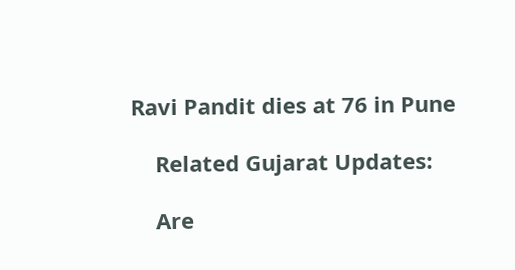Ravi Pandit dies at 76 in Pune

    Related Gujarat Updates:

    Are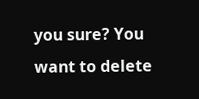you sure? You want to delete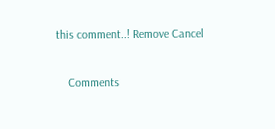this comment..! Remove Cancel

    Comments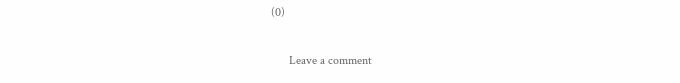(0)

      Leave a comment